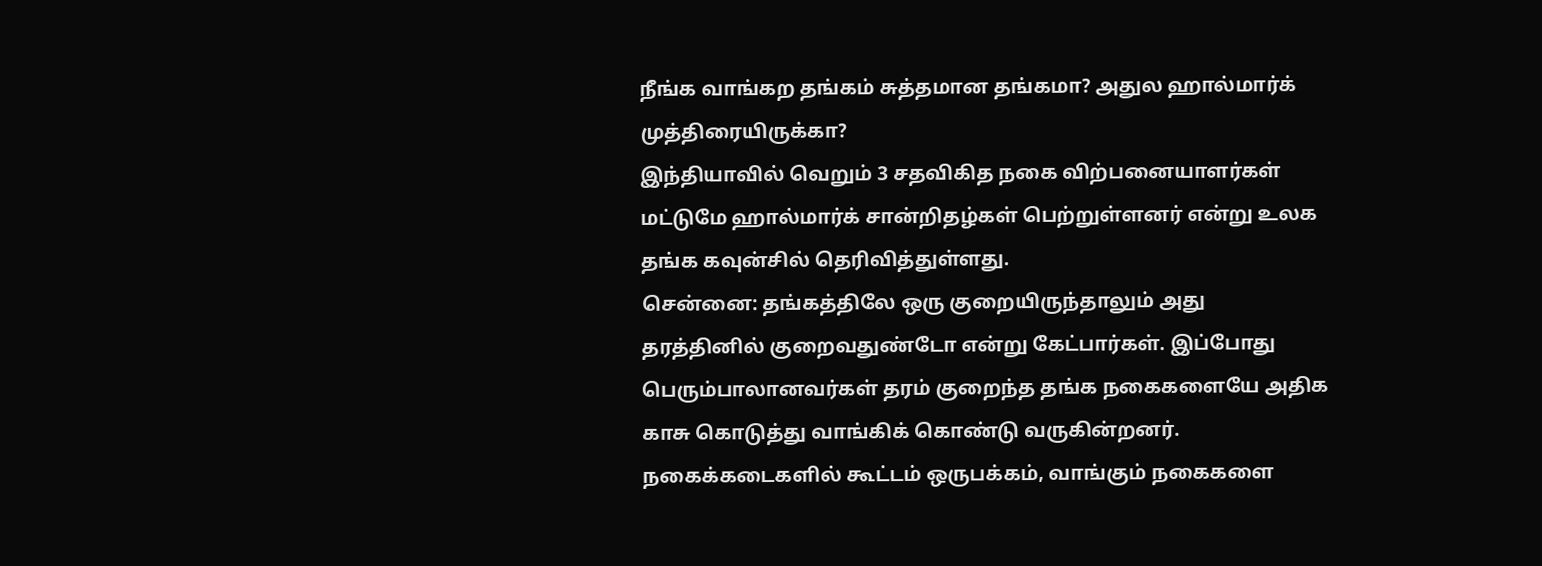நீங்க வாங்கற தங்கம் சுத்தமான தங்கமா? அதுல ஹால்மார்க் முத்திரையிருக்கா?
இந்தியாவில் வெறும் 3 சதவிகித நகை விற்பனையாளர்கள் மட்டுமே ஹால்மார்க் சான்றிதழ்கள் பெற்றுள்ளனர் என்று உலக தங்க கவுன்சில் தெரிவித்துள்ளது.
சென்னை: தங்கத்திலே ஒரு குறையிருந்தாலும் அது தரத்தினில் குறைவதுண்டோ என்று கேட்பார்கள். இப்போது பெரும்பாலானவர்கள் தரம் குறைந்த தங்க நகைகளையே அதிக காசு கொடுத்து வாங்கிக் கொண்டு வருகின்றனர். நகைக்கடைகளில் கூட்டம் ஒருபக்கம், வாங்கும் நகைகளை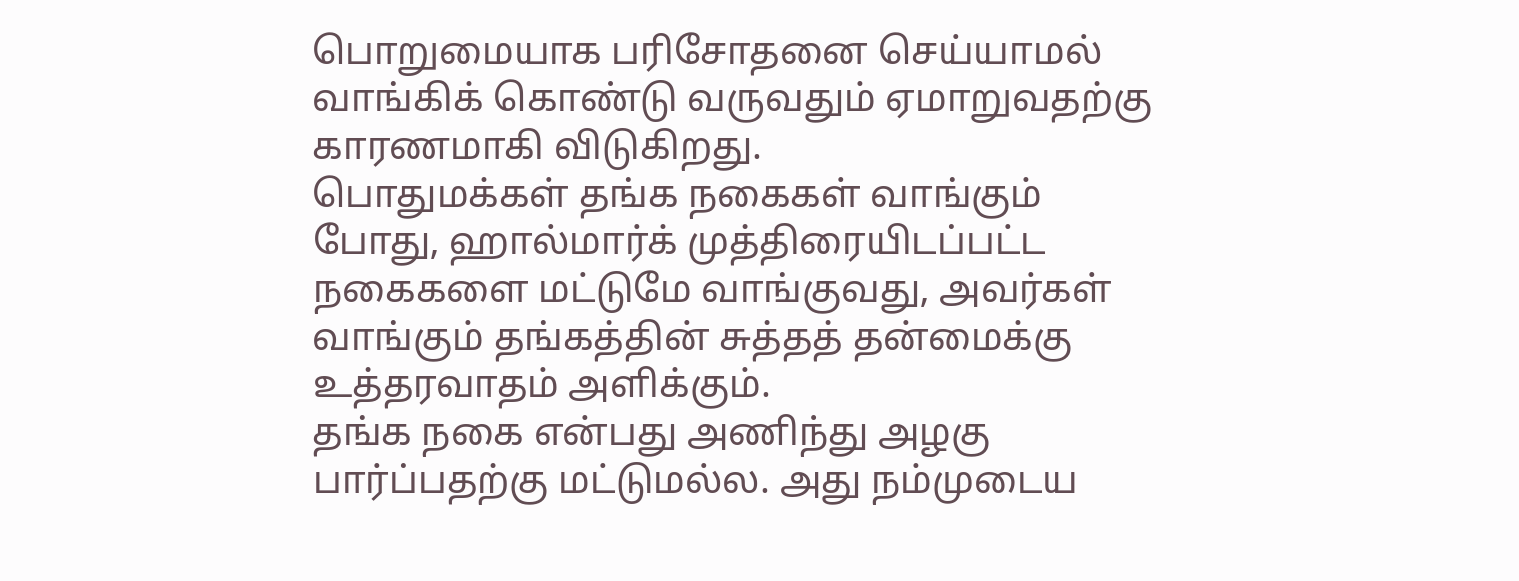பொறுமையாக பரிசோதனை செய்யாமல் வாங்கிக் கொண்டு வருவதும் ஏமாறுவதற்கு காரணமாகி விடுகிறது.
பொதுமக்கள் தங்க நகைகள் வாங்கும் போது, ஹால்மார்க் முத்திரையிடப்பட்ட நகைகளை மட்டுமே வாங்குவது, அவர்கள் வாங்கும் தங்கத்தின் சுத்தத் தன்மைக்கு உத்தரவாதம் அளிக்கும்.
தங்க நகை என்பது அணிந்து அழகு பார்ப்பதற்கு மட்டுமல்ல. அது நம்முடைய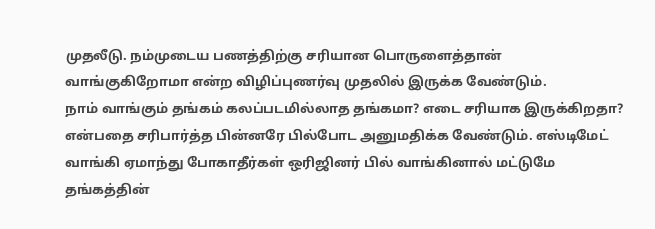முதலீடு. நம்முடைய பணத்திற்கு சரியான பொருளைத்தான் வாங்குகிறோமா என்ற விழிப்புணர்வு முதலில் இருக்க வேண்டும்.
நாம் வாங்கும் தங்கம் கலப்படமில்லாத தங்கமா? எடை சரியாக இருக்கிறதா? என்பதை சரிபார்த்த பின்னரே பில்போட அனுமதிக்க வேண்டும். எஸ்டிமேட் வாங்கி ஏமாந்து போகாதீர்கள் ஒரிஜினர் பில் வாங்கினால் மட்டுமே தங்கத்தின்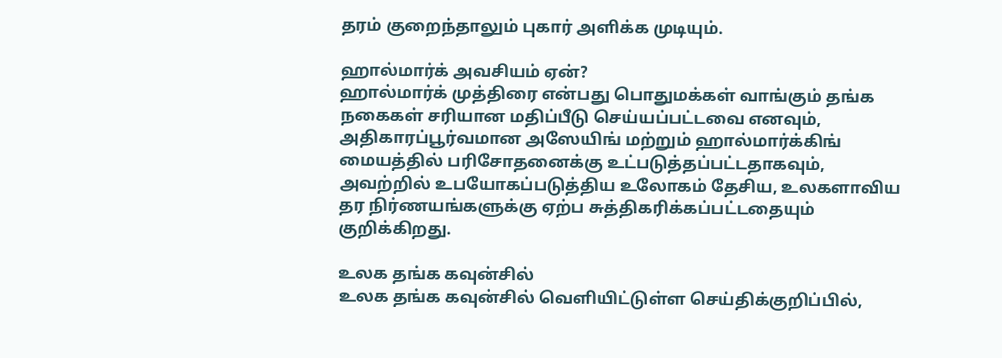தரம் குறைந்தாலும் புகார் அளிக்க முடியும்.

ஹால்மார்க் அவசியம் ஏன்?
ஹால்மார்க் முத்திரை என்பது பொதுமக்கள் வாங்கும் தங்க நகைகள் சரியான மதிப்பீடு செய்யப்பட்டவை எனவும், அதிகாரப்பூர்வமான அஸேயிங் மற்றும் ஹால்மார்க்கிங் மையத்தில் பரிசோதனைக்கு உட்படுத்தப்பட்டதாகவும், அவற்றில் உபயோகப்படுத்திய உலோகம் தேசிய, உலகளாவிய தர நிர்ணயங்களுக்கு ஏற்ப சுத்திகரிக்கப்பட்டதையும் குறிக்கிறது.

உலக தங்க கவுன்சில்
உலக தங்க கவுன்சில் வெளியிட்டுள்ள செய்திக்குறிப்பில்,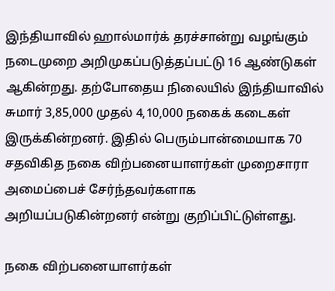இந்தியாவில் ஹால்மார்க் தரச்சான்று வழங்கும் நடைமுறை அறிமுகப்படுத்தப்பட்டு 16 ஆண்டுகள் ஆகின்றது. தற்போதைய நிலையில் இந்தியாவில் சுமார் 3,85,000 முதல் 4,10,000 நகைக் கடைகள் இருக்கின்றனர். இதில் பெரும்பான்மையாக 70 சதவிகித நகை விற்பனையாளர்கள் முறைசாரா அமைப்பைச் சேர்ந்தவர்களாக அறியப்படுகின்றனர் என்று குறிப்பிட்டுள்ளது.

நகை விற்பனையாளர்கள்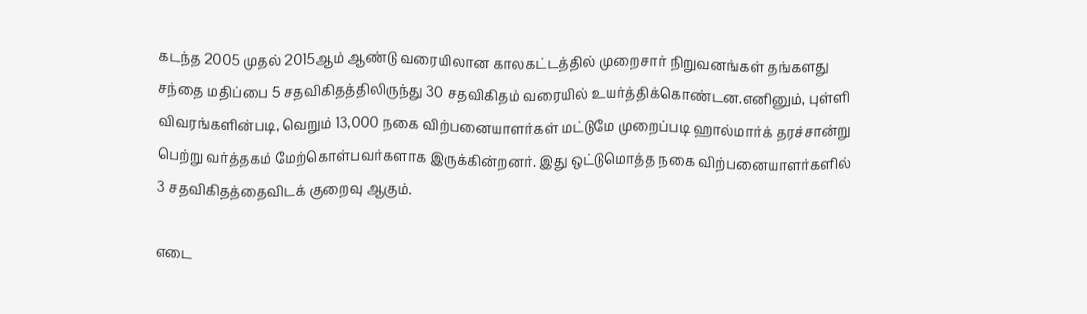கடந்த 2005 முதல் 2015ஆம் ஆண்டு வரையிலான காலகட்டத்தில் முறைசார் நிறுவனங்கள் தங்களது சந்தை மதிப்பை 5 சதவிகிதத்திலிருந்து 30 சதவிகிதம் வரையில் உயர்த்திக்கொண்டன.எனினும், புள்ளி விவரங்களின்படி, வெறும் 13,000 நகை விற்பனையாளர்கள் மட்டுமே முறைப்படி ஹால்மார்க் தரச்சான்று பெற்று வர்த்தகம் மேற்கொள்பவர்களாக இருக்கின்றனர். இது ஒட்டுமொத்த நகை விற்பனையாளர்களில் 3 சதவிகிதத்தைவிடக் குறைவு ஆகும்.

எடை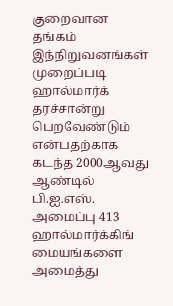குறைவான தங்கம்
இந்நிறுவனங்கள் முறைப்படி ஹால்மார்க் தரச்சான்று பெறவேண்டும் என்பதற்காக கடந்த 2000ஆவது ஆண்டில் பி.ஐ.எஸ். அமைப்பு 413 ஹால்மார்க்கிங் மையங்களை அமைத்து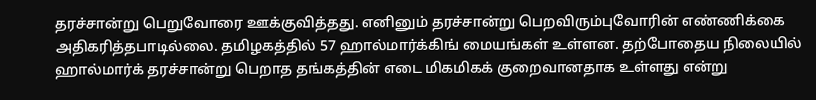தரச்சான்று பெறுவோரை ஊக்குவித்தது. எனினும் தரச்சான்று பெறவிரும்புவோரின் எண்ணிக்கை அதிகரித்தபாடில்லை. தமிழகத்தில் 57 ஹால்மார்க்கிங் மையங்கள் உள்ளன. தற்போதைய நிலையில் ஹால்மார்க் தரச்சான்று பெறாத தங்கத்தின் எடை மிகமிகக் குறைவானதாக உள்ளது என்று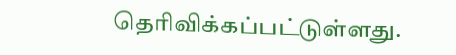தெரிவிக்கப்பட்டுள்ளது.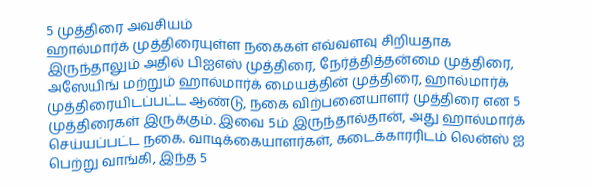5 முத்திரை அவசியம்
ஹால்மார்க் முத்திரையுள்ள நகைகள் எவ்வளவு சிறியதாக இருந்தாலும் அதில் பிஐஎஸ் முத்திரை, நேர்த்தித்தன்மை முத்திரை, அஸேயிங் மற்றும் ஹால்மார்க் மையத்தின் முத்திரை, ஹால்மார்க் முத்திரையிடப்பட்ட ஆண்டு, நகை விற்பனையாளர் முத்திரை என 5 முத்திரைகள் இருக்கும். இவை 5ம் இருந்தால்தான், அது ஹால்மார்க் செய்யப்பட்ட நகை. வாடிக்கையாளர்கள், கடைக்காரரிடம் லென்ஸ் ஐ பெற்று வாங்கி, இந்த 5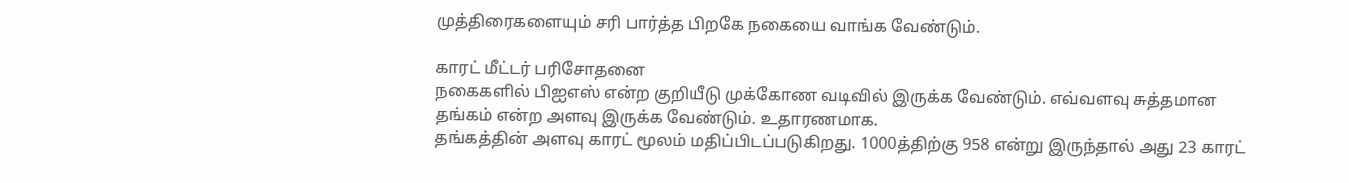முத்திரைகளையும் சரி பார்த்த பிறகே நகையை வாங்க வேண்டும்.

காரட் மீட்டர் பரிசோதனை
நகைகளில் பிஐஎஸ் என்ற குறியீடு முக்கோண வடிவில் இருக்க வேண்டும். எவ்வளவு சுத்தமான தங்கம் என்ற அளவு இருக்க வேண்டும். உதாரணமாக.
தங்கத்தின் அளவு காரட் மூலம் மதிப்பிடப்படுகிறது. 1000த்திற்கு 958 என்று இருந்தால் அது 23 காரட்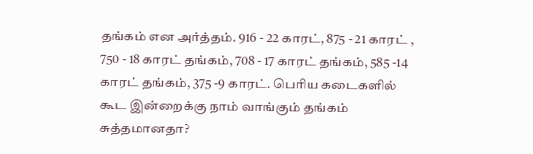தங்கம் என அர்த்தம். 916 - 22 காரட், 875 - 21 காரட் , 750 - 18 காரட் தங்கம், 708 - 17 காரட் தங்கம், 585 -14 காரட் தங்கம், 375 -9 காரட். பெரிய கடைகளில் கூட இன்றைக்கு நாம் வாங்கும் தங்கம் சுத்தமானதா?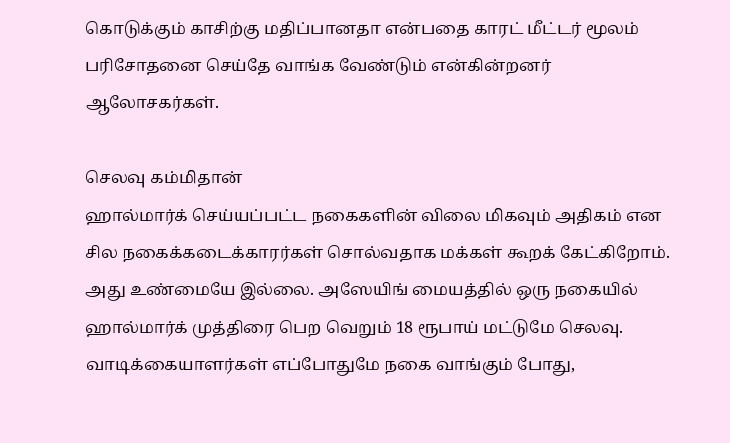கொடுக்கும் காசிற்கு மதிப்பானதா என்பதை காரட் மீட்டர் மூலம் பரிசோதனை செய்தே வாங்க வேண்டும் என்கின்றனர் ஆலோசகர்கள்.

செலவு கம்மிதான்
ஹால்மார்க் செய்யப்பட்ட நகைகளின் விலை மிகவும் அதிகம் என சில நகைக்கடைக்காரர்கள் சொல்வதாக மக்கள் கூறக் கேட்கிறோம். அது உண்மையே இல்லை. அஸேயிங் மையத்தில் ஒரு நகையில் ஹால்மார்க் முத்திரை பெற வெறும் 18 ரூபாய் மட்டுமே செலவு. வாடிக்கையாளர்கள் எப்போதுமே நகை வாங்கும் போது,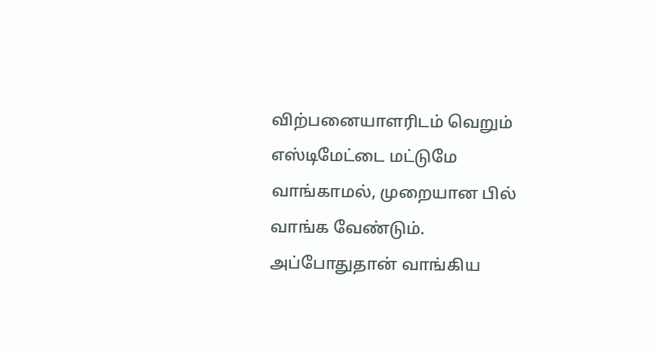விற்பனையாளரிடம் வெறும் எஸ்டிமேட்டை மட்டுமே வாங்காமல், முறையான பில் வாங்க வேண்டும். அப்போதுதான் வாங்கிய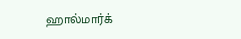ஹால்மார்க்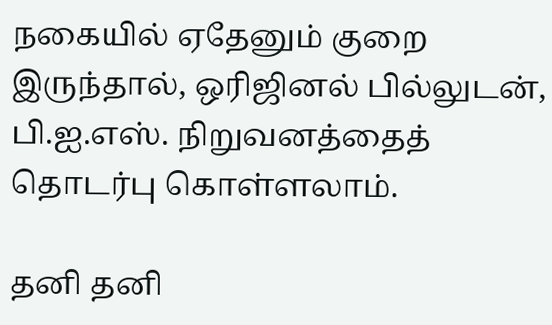நகையில் ஏதேனும் குறை இருந்தால், ஒரிஜினல் பில்லுடன், பி.ஐ.எஸ். நிறுவனத்தைத் தொடர்பு கொள்ளலாம்.

தனி தனி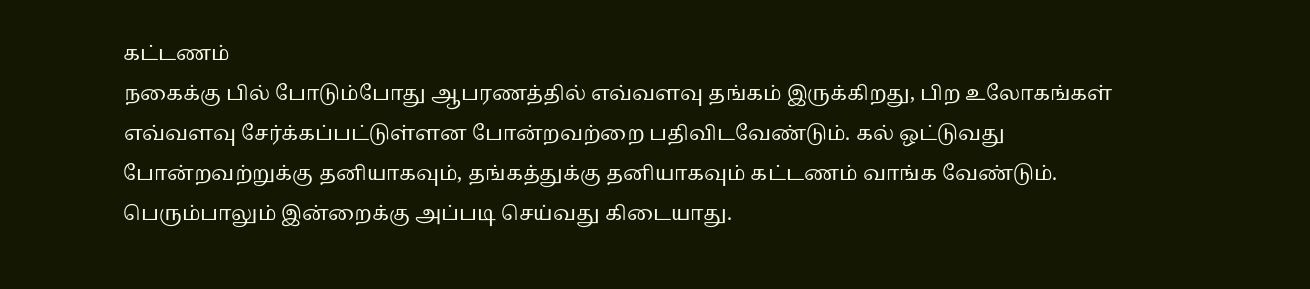கட்டணம்
நகைக்கு பில் போடும்போது ஆபரணத்தில் எவ்வளவு தங்கம் இருக்கிறது, பிற உலோகங்கள் எவ்வளவு சேர்க்கப்பட்டுள்ளன போன்றவற்றை பதிவிடவேண்டும். கல் ஒட்டுவது போன்றவற்றுக்கு தனியாகவும், தங்கத்துக்கு தனியாகவும் கட்டணம் வாங்க வேண்டும். பெரும்பாலும் இன்றைக்கு அப்படி செய்வது கிடையாது.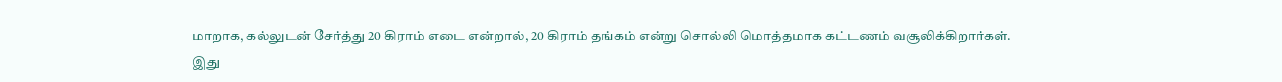மாறாக, கல்லுடன் சேர்த்து 20 கிராம் எடை என்றால், 20 கிராம் தங்கம் என்று சொல்லி மொத்தமாக கட்டணம் வசூலிக்கிறார்கள். இது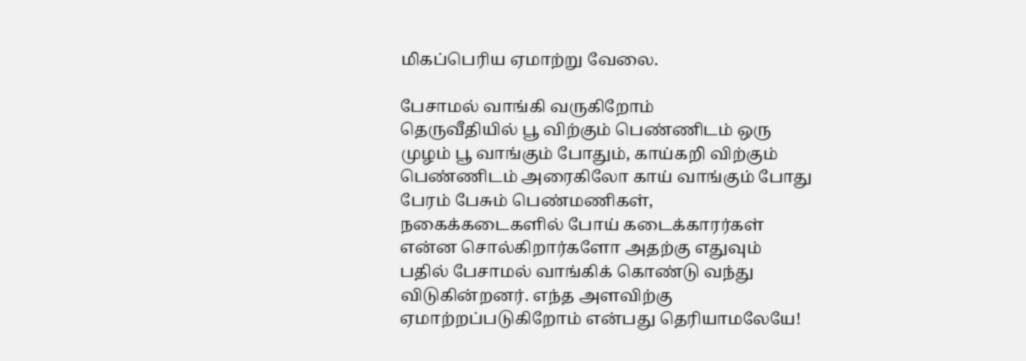மிகப்பெரிய ஏமாற்று வேலை.

பேசாமல் வாங்கி வருகிறோம்
தெருவீதியில் பூ விற்கும் பெண்ணிடம் ஒரு முழம் பூ வாங்கும் போதும், காய்கறி விற்கும் பெண்ணிடம் அரைகிலோ காய் வாங்கும் போது பேரம் பேசும் பெண்மணிகள், நகைக்கடைகளில் போய் கடைக்காரர்கள் என்ன சொல்கிறார்களோ அதற்கு எதுவும் பதில் பேசாமல் வாங்கிக் கொண்டு வந்து விடுகின்றனர். எந்த அளவிற்கு ஏமாற்றப்படுகிறோம் என்பது தெரியாமலேயே!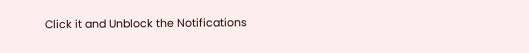Click it and Unblock the Notifications